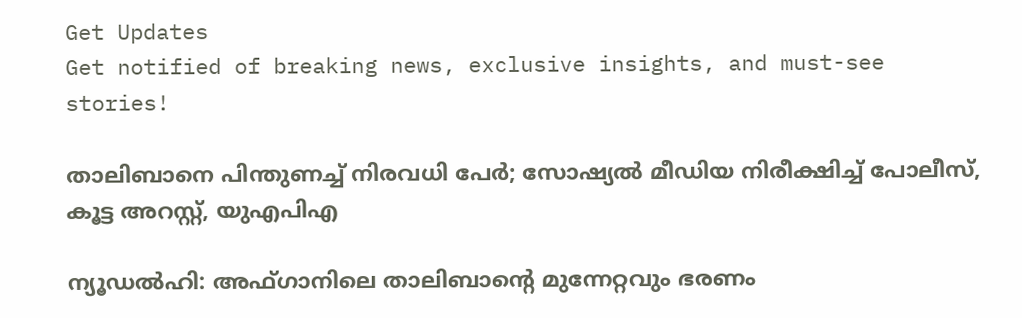Get Updates
Get notified of breaking news, exclusive insights, and must-see stories!

താലിബാനെ പിന്തുണച്ച് നിരവധി പേര്‍; സോഷ്യല്‍ മീഡിയ നിരീക്ഷിച്ച് പോലീസ്, കൂട്ട അറസ്റ്റ്, യുഎപിഎ

ന്യൂഡല്‍ഹി: അഫ്ഗാനിലെ താലിബാന്റെ മുന്നേറ്റവും ഭരണം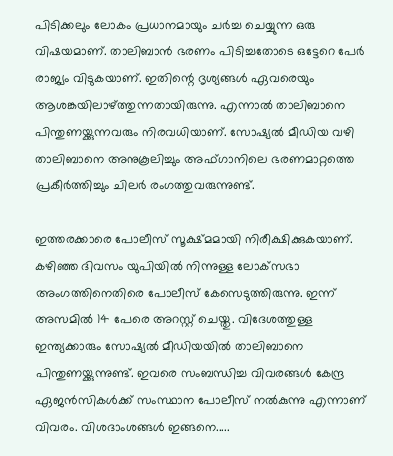പിടിക്കലും ലോകം പ്രധാനമായും ചര്‍ച്ച ചെയ്യുന്ന ഒരു വിഷയമാണ്. താലിബാന്‍ ഭരണം പിടിച്ചതോടെ ഒട്ടേറെ പേര്‍ രാജ്യം വിടുകയാണ്. ഇതിന്റെ ദൃശ്യങ്ങള്‍ ഏവരെയും ആശങ്കയിലാഴ്ത്തുന്നതായിരുന്നു. എന്നാല്‍ താലിബാനെ പിന്തുണയ്ക്കുന്നവരും നിരവധിയാണ്. സോഷ്യല്‍ മീഡിയ വഴി താലിബാനെ അനുകൂലിച്ചും അഫ്ഗാനിലെ ഭരണമാറ്റത്തെ പ്രകീര്‍ത്തിച്ചും ചിലര്‍ രംഗത്തുവരുന്നുണ്ട്.

ഇത്തരക്കാരെ പോലീസ് സൂക്ഷ്മമായി നിരീക്ഷിക്കുകയാണ്. കഴിഞ്ഞ ദിവസം യുപിയില്‍ നിന്നുള്ള ലോക്‌സഭാ അംഗത്തിനെതിരെ പോലീസ് കേസെടുത്തിരുന്നു. ഇന്ന് അസമില്‍ 14 പേരെ അറസ്റ്റ് ചെയ്തു. വിദേശത്തുള്ള ഇന്ത്യക്കാരും സോഷ്യല്‍ മീഡിയയില്‍ താലിബാനെ പിന്തുണയ്ക്കുന്നുണ്ട്. ഇവരെ സംബന്ധിച്ച വിവരങ്ങള്‍ കേന്ദ്ര ഏജന്‍സികള്‍ക്ക് സംസ്ഥാന പോലീസ് നല്‍കുന്നു എന്നാണ് വിവരം. വിശദാംശങ്ങള്‍ ഇങ്ങനെ.....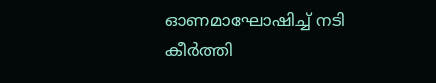ഓണമാഘോഷിച്ച് നടി കീര്‍ത്തി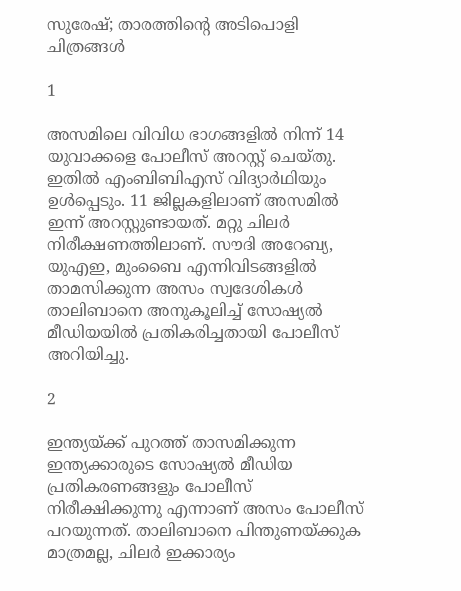സുരേഷ്; താരത്തിന്റെ അടിപൊളി ചിത്രങ്ങള്‍

1

അസമിലെ വിവിധ ഭാഗങ്ങളില്‍ നിന്ന് 14 യുവാക്കളെ പോലീസ് അറസ്റ്റ് ചെയ്തു. ഇതില്‍ എംബിബിഎസ് വിദ്യാര്‍ഥിയും ഉള്‍പ്പെടും. 11 ജില്ലകളിലാണ് അസമില്‍ ഇന്ന് അറസ്റ്റുണ്ടായത്. മറ്റു ചിലര്‍ നിരീക്ഷണത്തിലാണ്. സൗദി അറേബ്യ, യുഎഇ, മുംബൈ എന്നിവിടങ്ങളില്‍ താമസിക്കുന്ന അസം സ്വദേശികള്‍ താലിബാനെ അനുകൂലിച്ച് സോഷ്യല്‍ മീഡിയയില്‍ പ്രതികരിച്ചതായി പോലീസ് അറിയിച്ചു.

2

ഇന്ത്യയ്ക്ക് പുറത്ത് താസമിക്കുന്ന ഇന്ത്യക്കാരുടെ സോഷ്യല്‍ മീഡിയ പ്രതികരണങ്ങളും പോലീസ് നിരീക്ഷിക്കുന്നു എന്നാണ് അസം പോലീസ് പറയുന്നത്. താലിബാനെ പിന്തുണയ്ക്കുക മാത്രമല്ല, ചിലര്‍ ഇക്കാര്യം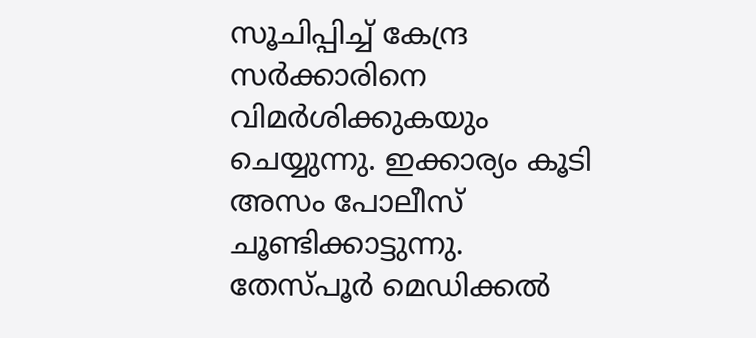സൂചിപ്പിച്ച് കേന്ദ്ര സര്‍ക്കാരിനെ വിമര്‍ശിക്കുകയും ചെയ്യുന്നു. ഇക്കാര്യം കൂടി അസം പോലീസ് ചൂണ്ടിക്കാട്ടുന്നു. തേസ്പൂര്‍ മെഡിക്കല്‍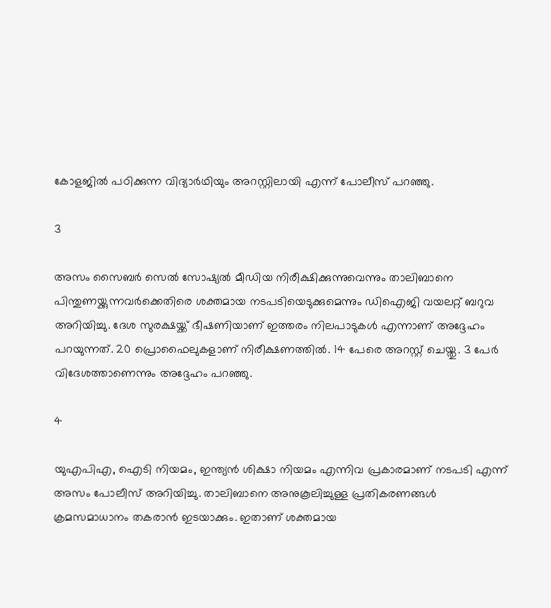കോളജില്‍ പഠിക്കുന്ന വിദ്യാര്‍ഥിയും അറസ്റ്റിലായി എന്ന് പോലീസ് പറഞ്ഞു.

3

അസം സൈബര്‍ സെല്‍ സോഷ്യല്‍ മീഡിയ നിരീക്ഷിക്കുന്നുവെന്നും താലിബാനെ പിന്തുണയ്ക്കുന്നവര്‍ക്കെതിരെ ശക്തമായ നടപടിയെടുക്കുമെന്നും ഡിഐജി വയലറ്റ് ബറുവ അറിയിച്ചു. ദേശ സുരക്ഷയ്ക്ക് ഭീഷണിയാണ് ഇത്തരം നിലപാടുകള്‍ എന്നാണ് അദ്ദേഹം പറയുന്നത്. 20 പ്രൊഫൈലുകളാണ് നിരീക്ഷണത്തില്‍. 14 പേരെ അറസ്റ്റ് ചെയ്തു. 3 പേര്‍ വിദേശത്താണെന്നും അദ്ദേഹം പറഞ്ഞു.

4

യുഎപിഎ, ഐടി നിയമം, ഇന്ത്യന്‍ ശിക്ഷാ നിയമം എന്നിവ പ്രകാരമാണ് നടപടി എന്ന് അസം പോലീസ് അറിയിച്ചു. താലിബാനെ അനുകൂലിച്ചുള്ള പ്രതികരണങ്ങള്‍ ക്രമസമാധാനം തകരാന്‍ ഇടയാക്കും. ഇതാണ് ശക്തമായ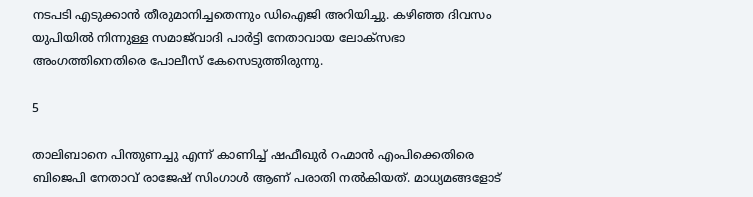നടപടി എടുക്കാന്‍ തീരുമാനിച്ചതെന്നും ഡിഐജി അറിയിച്ചു. കഴിഞ്ഞ ദിവസം യുപിയില്‍ നിന്നുള്ള സമാജ്‌വാദി പാര്‍ട്ടി നേതാവായ ലോക്‌സഭാ അംഗത്തിനെതിരെ പോലീസ് കേസെടുത്തിരുന്നു.

5

താലിബാനെ പിന്തുണച്ചു എന്ന് കാണിച്ച് ഷഫീഖുര്‍ റഹ്മാന്‍ എംപിക്കെതിരെ ബിജെപി നേതാവ് രാജേഷ് സിംഗാള്‍ ആണ് പരാതി നല്‍കിയത്. മാധ്യമങ്ങളോട്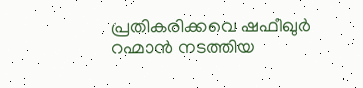പ്രതികരിക്കവെ ഷഫീഖുര്‍ റഹ്മാന്‍ നടത്തിയ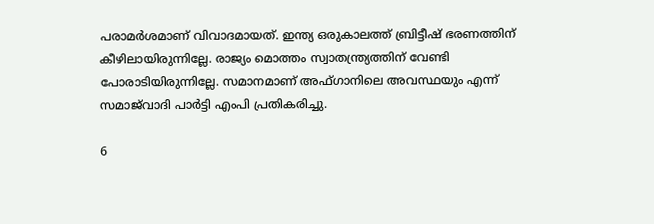പരാമര്‍ശമാണ് വിവാദമായത്. ഇന്ത്യ ഒരുകാലത്ത് ബ്രിട്ടീഷ് ഭരണത്തിന് കീഴിലായിരുന്നില്ലേ. രാജ്യം മൊത്തം സ്വാതന്ത്ര്യത്തിന് വേണ്ടി പോരാടിയിരുന്നില്ലേ. സമാനമാണ് അഫ്ഗാനിലെ അവസ്ഥയും എന്ന് സമാജ്‌വാദി പാര്‍ട്ടി എംപി പ്രതികരിച്ചു.

6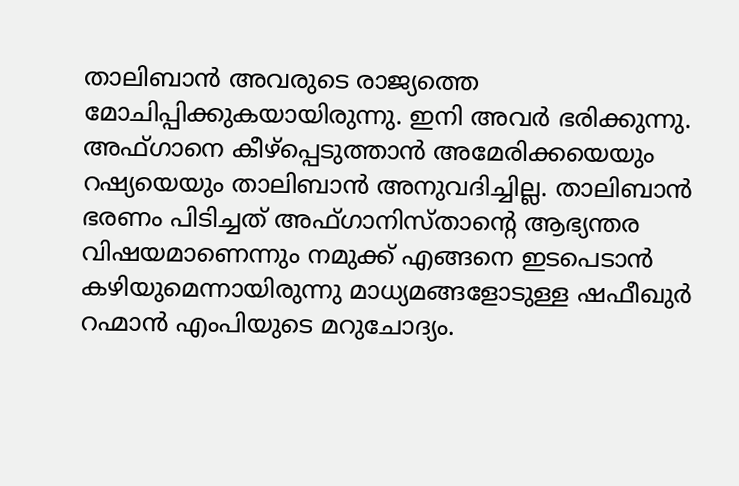താലിബാന്‍ അവരുടെ രാജ്യത്തെ മോചിപ്പിക്കുകയായിരുന്നു. ഇനി അവര്‍ ഭരിക്കുന്നു. അഫ്ഗാനെ കീഴ്‌പ്പെടുത്താന്‍ അമേരിക്കയെയും റഷ്യയെയും താലിബാന്‍ അനുവദിച്ചില്ല. താലിബാന്‍ ഭരണം പിടിച്ചത് അഫ്ഗാനിസ്താന്റെ ആഭ്യന്തര വിഷയമാണെന്നും നമുക്ക് എങ്ങനെ ഇടപെടാന്‍ കഴിയുമെന്നായിരുന്നു മാധ്യമങ്ങളോടുള്ള ഷഫീഖുര്‍ റഹ്മാന്‍ എംപിയുടെ മറുചോദ്യം.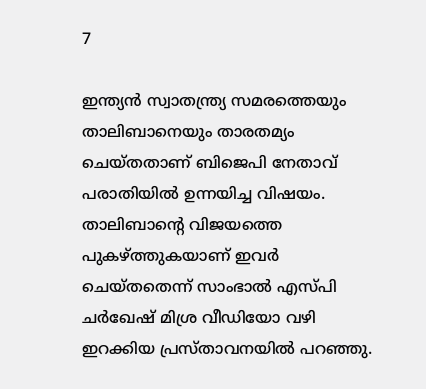7

ഇന്ത്യന്‍ സ്വാതന്ത്ര്യ സമരത്തെയും താലിബാനെയും താരതമ്യം ചെയ്തതാണ് ബിജെപി നേതാവ് പരാതിയില്‍ ഉന്നയിച്ച വിഷയം. താലിബാന്റെ വിജയത്തെ പുകഴ്ത്തുകയാണ് ഇവര്‍ ചെയ്തതെന്ന് സാംഭാല്‍ എസ്പി ചര്‍ഖേഷ് മിശ്ര വീഡിയോ വഴി ഇറക്കിയ പ്രസ്താവനയില്‍ പറഞ്ഞു.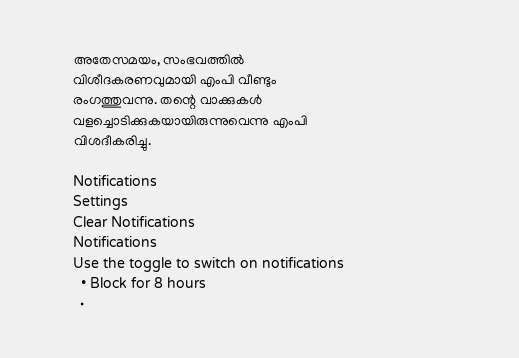അതേസമയം, സംഭവത്തില്‍ വിശീദകരണവുമായി എംപി വീണ്ടും രംഗത്തുവന്നു. തന്റെ വാക്കുകള്‍ വളച്ചൊടിക്കുകയായിരുന്നുവെന്നു എംപി വിശദീകരിച്ചു.

Notifications
Settings
Clear Notifications
Notifications
Use the toggle to switch on notifications
  • Block for 8 hours
  •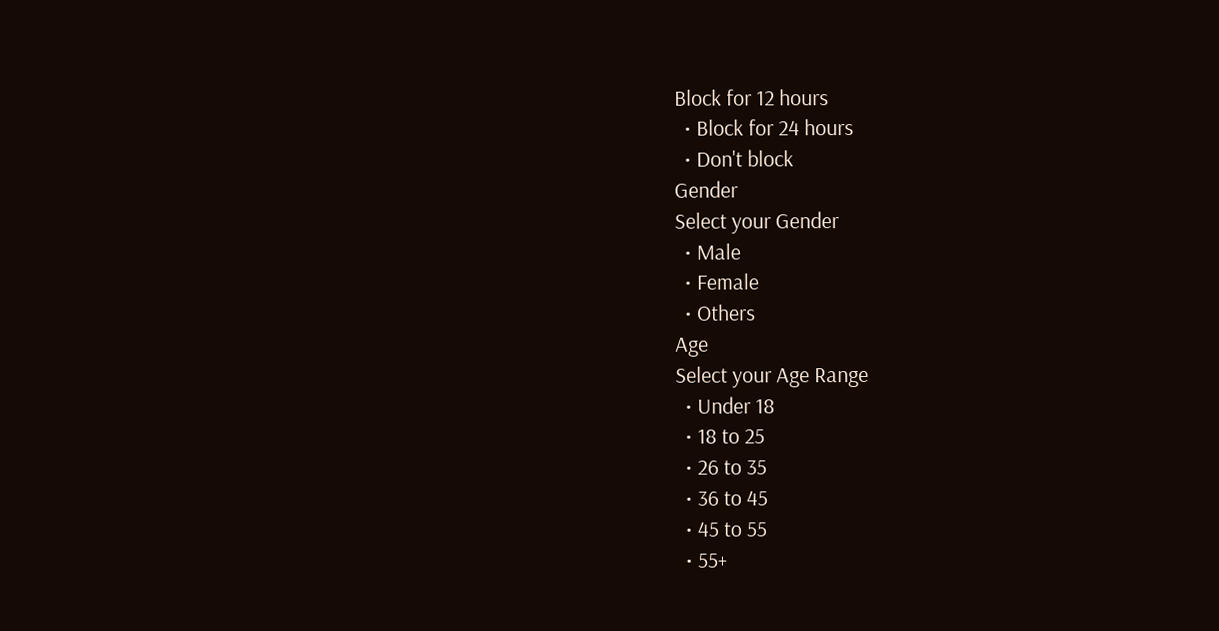Block for 12 hours
  • Block for 24 hours
  • Don't block
Gender
Select your Gender
  • Male
  • Female
  • Others
Age
Select your Age Range
  • Under 18
  • 18 to 25
  • 26 to 35
  • 36 to 45
  • 45 to 55
  • 55+